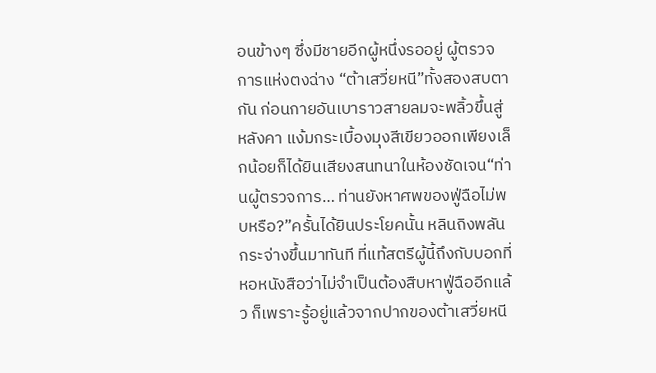อนข้างๆ ซึ่งมีชายอีกผู้หนึ่งรออยู่ ผู้ตรวจการแห่งตงฉ่าง “ต้าเสวี่ยหนี”ทั้งสองสบตากัน ก่อนกายอันเบาราวสายลมจะพลิ้วขึ้นสู่หลังคา แง้มกระเบื้องมุงสีเขียวออกเพียงเล็กน้อยก็ได้ยินเสียงสนทนาในห้องชัดเจน“ท่านผู้ตรวจการ… ท่านยังหาศพของฟู่ฉือไม่พบหรือ?”ครั้นได้ยินประโยคนั้น หลินถิงพลันกระจ่างขึ้นมาทันที ที่แท้สตรีผู้นี้ถึงกับบอกที่หอหนังสือว่าไม่จำเป็นต้องสืบหาฟู่ฉืออีกแล้ว ก็เพราะรู้อยู่แล้วจากปากของต้าเสวี่ยหนี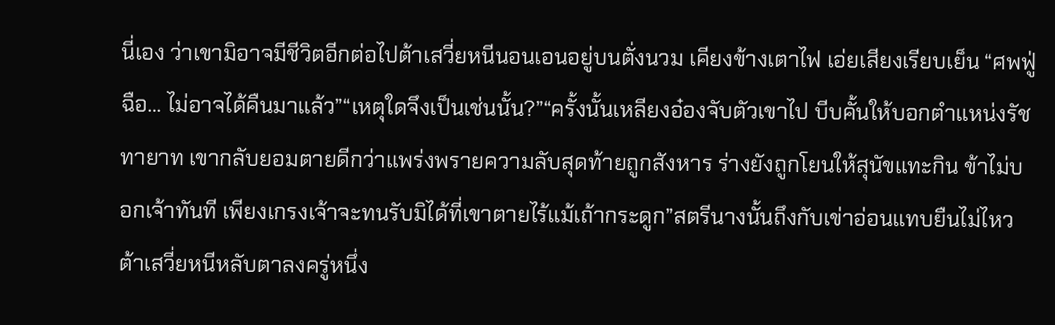นี่เอง ว่าเขามิอาจมีชีวิตอีกต่อไปต้าเสวี่ยหนีนอนเอนอยู่บนตั่งนวม เคียงข้างเตาไฟ เอ่ยเสียงเรียบเย็น “ศพฟู่ฉือ… ไม่อาจได้คืนมาแล้ว”“เหตุใดจึงเป็นเช่นนั้น?”“ครั้งนั้นเหลียงอ๋องจับตัวเขาไป บีบคั้นให้บอกตำแหน่งรัชทายาท เขากลับยอมตายดีกว่าแพร่งพรายความลับสุดท้ายถูกสังหาร ร่างยังถูกโยนให้สุนัขแทะกิน ข้าไม่บอกเจ้าทันที เพียงเกรงเจ้าจะทนรับมิได้ที่เขาตายไร้แม้เถ้ากระดูก”สตรีนางนั้นถึงกับเข่าอ่อนแทบยืนไม่ไหว ต้าเสวี่ยหนีหลับตาลงครู่หนึ่ง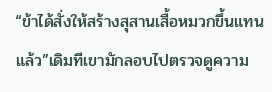“ข้าได้สั่งให้สร้างสุสานเสื้อหมวกขึ้นแทนแล้ว”เดิมทีเขามักลอบไปตรวจดูความ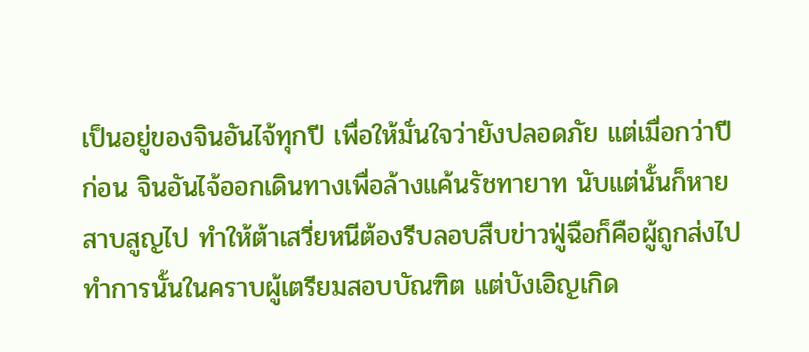เป็นอยู่ของจินอันไจ้ทุกปี เพื่อให้มั่นใจว่ายังปลอดภัย แต่เมื่อกว่าปีก่อน จินอันไจ้ออกเดินทางเพื่อล้างแค้นรัชทายาท นับแต่นั้นก็หายสาบสูญไป ทำให้ต้าเสวี่ยหนีต้องรีบลอบสืบข่าวฟู่ฉือก็คือผู้ถูกส่งไปทำการนั้นในคราบผู้เตรียมสอบบัณฑิต แต่บังเอิญเกิด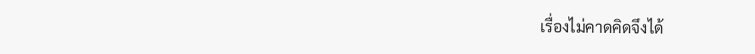เรื่องไม่คาดคิดจึงได้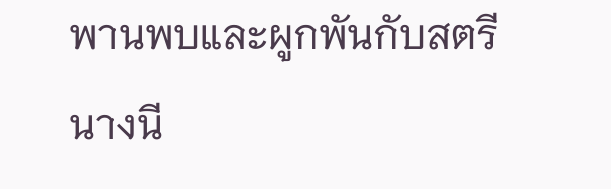พานพบและผูกพันกับสตรีนางนี